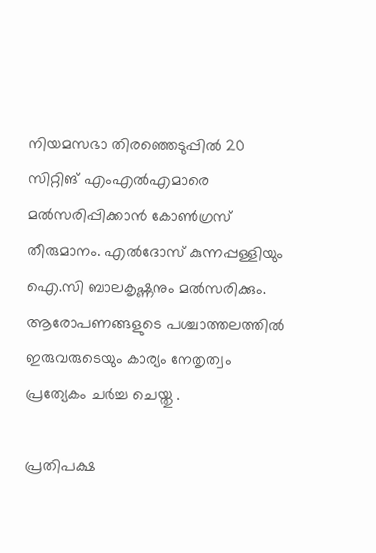നിയമസഭാ തിരഞ്ഞെടുപ്പില്‍ 20 സിറ്റിങ് എംഎല്‍എമാരെ മല്‍സരിപ്പിക്കാന്‍ കോണ്‍ഗ്രസ് തീരുമാനം. എല്‍ദോസ് കുന്നപ്പള്ളിയും ഐ.സി ബാലകൃഷ്ണനും മല്‍സരിക്കും. ആരോപണങ്ങളുടെ പശ്ചാത്തലത്തിൽ ഇരുവരുടെയും കാര്യം നേതൃത്വം പ്രത്യേകം ചർച്ച ചെയ്തു .

പ്രതിപക്ഷ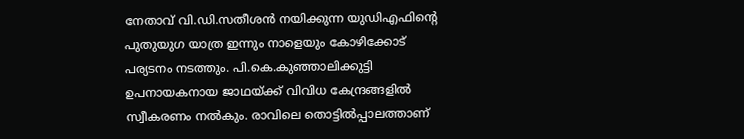നേതാവ് വി.ഡി.സതീശന്‍ നയിക്കുന്ന യുഡിഎഫിന്‍റെ പുതുയുഗ യാത്ര ഇന്നും നാളെയും കോഴിക്കോട് പര്യടനം നടത്തും. പി.കെ.കുഞ്ഞാലിക്കുട്ടി ഉപനായകനായ ജാഥയ്ക്ക് വിവിധ കേന്ദ്രങ്ങളില്‍ സ്വീകരണം നല്‍കും. രാവിലെ തൊട്ടില്‍പ്പാലത്താണ്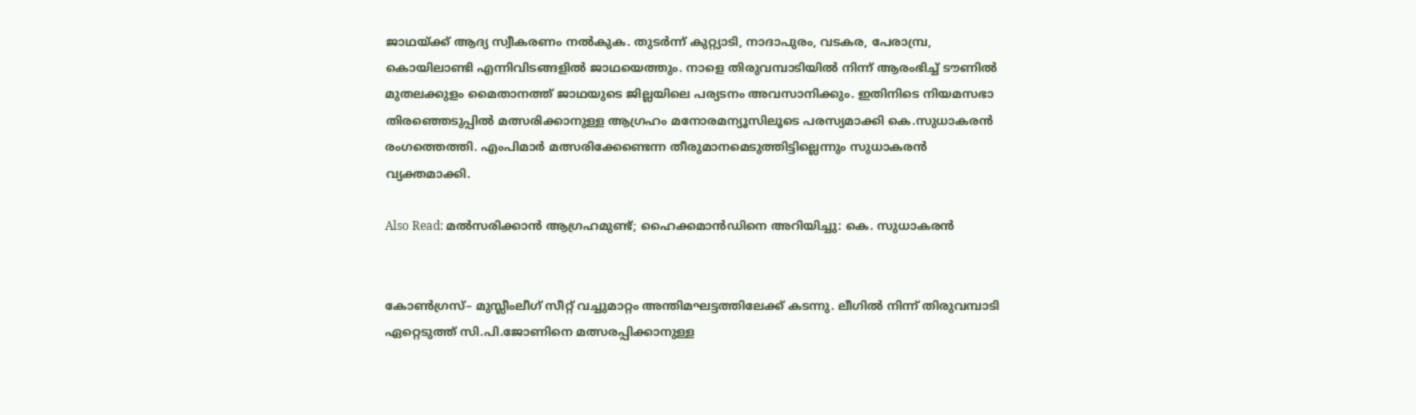ജാഥയ്ക്ക് ആദ്യ സ്വീകരണം നല്‍കുക. തുടര്‍ന്ന് കുറ്റ്യാടി, നാദാപുരം, വടകര, പേരാമ്പ്ര, കൊയിലാണ്ടി എന്നിവിടങ്ങളില്‍ ജാഥയെത്തും. നാളെ തിരുവമ്പാടിയില്‍ നിന്ന് ആരംഭിച്ച് ടൗണില്‍ മുതലക്കുളം മൈതാനത്ത് ജാഥയുടെ ജില്ലയിലെ പര്യടനം അവസാനിക്കും. ഇതിനിടെ നിയമസഭാ തിരഞ്ഞെടുപ്പില്‍ മത്സരിക്കാനുള്ള ആഗ്രഹം മനോരമന്യൂസിലൂടെ പരസ്യമാക്കി കെ.സുധാകരന്‍ രംഗത്തെത്തി. എംപിമാര്‍ മത്സരിക്കേണ്ടെന്ന തീരുമാനമെടുത്തിട്ടില്ലെന്നും സുധാകരന്‍ വ്യക്തമാക്കി.

Also Read: മല്‍സരിക്കാന്‍ ആഗ്രഹമുണ്ട്; ഹൈക്കമാന്‍ഡിനെ അറിയിച്ചു: കെ. സുധാകരന്‍


കോണ്‍ഗ്രസ്– മുസ്ലീംലീഗ് സീറ്റ് വച്ചുമാറ്റം അന്തിമഘട്ടത്തിലേക്ക് കടന്നു. ലീഗില്‍ നിന്ന് തിരുവമ്പാടി ഏറ്റെടുത്ത് സി.പി.ജോണിനെ മത്സരപ്പിക്കാനുള്ള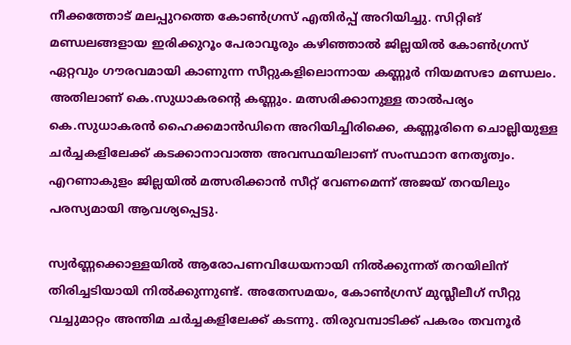നീക്കത്തോട് മലപ്പുറത്തെ കോണ്‍ഗ്രസ് എതി‍ര്‍പ്പ് അറിയിച്ചു. സിറ്റിങ് മണ്ഡലങ്ങളായ ഇരിക്കുറൂം പേരാവൂരും കഴിഞ്ഞാല്‍ ജില്ലയില്‍ കോണ്‍ഗ്രസ് ഏറ്റവും ഗൗരവമായി കാണുന്ന സീറ്റുകളിലൊന്നായ കണ്ണൂര്‍ നിയമസഭാ മണ്ഡലം. അതിലാണ് കെ.സുധാകരന്റെ കണ്ണും. മത്സരിക്കാനുള്ള താല്‍പര്യം കെ.സുധാകരന്‍ ഹൈക്കമാന്‍ഡിനെ അറിയിച്ചിരിക്കെ, കണ്ണൂരിനെ ചൊല്ലിയുള്ള ചര്‍ച്ചകളിലേക്ക് കടക്കാനാവാത്ത അവസ്ഥയിലാണ് സംസ്ഥാന നേതൃത്വം.  എറണാകുളം ജില്ലയില്‍ മത്സരിക്കാന്‍ സീറ്റ് വേണമെന്ന് അജയ് തറയിലും പരസ്യമായി ആവശ്യപ്പെട്ടു.

സ്വര്‍ണ്ണക്കൊള്ളയില്‍ ആരോപണവിധേയനായി നില്‍ക്കുന്നത് തറയിലിന് തിരിച്ചടിയായി നില്‍ക്കുന്നുണ്ട്. അതേസമയം, കോണ്‍ഗ്രസ് മുസ്ലീലീഗ് സീറ്റു വച്ചുമാറ്റം അന്തിമ ചര്‍ച്ചകളിലേക്ക് കടന്നു. തിരുവമ്പാടിക്ക് പകരം തവനൂര്‍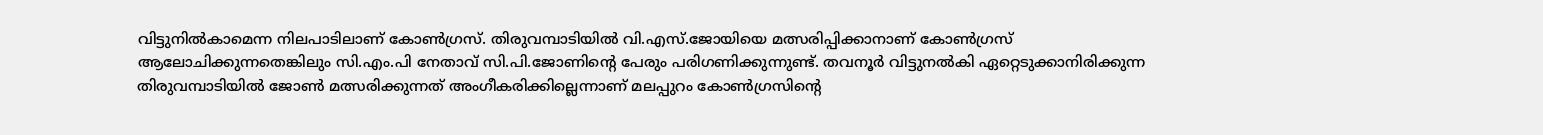വിട്ടുനില്‍കാമെന്ന നിലപാടിലാണ് കോണ്‍ഗ്രസ്. തിരുവമ്പാടിയില്‍ വി.എസ്.ജോയിയെ മത്സരിപ്പിക്കാനാണ് കോണ്‍ഗ്രസ് ആലോചിക്കുന്നതെങ്കിലും സി.എം.പി നേതാവ് സി.പി.ജോണിന്റെ പേരും പരിഗണിക്കുന്നുണ്ട്. തവനൂര്‍ വിട്ടുനല്‍കി ഏറ്റെടുക്കാനിരിക്കുന്ന തിരുവമ്പാടിയില്‍ ജോണ്‍ മത്സരിക്കുന്നത് അംഗീകരിക്കില്ലെന്നാണ് മലപ്പുറം കോണ്‍ഗ്രസിന്റെ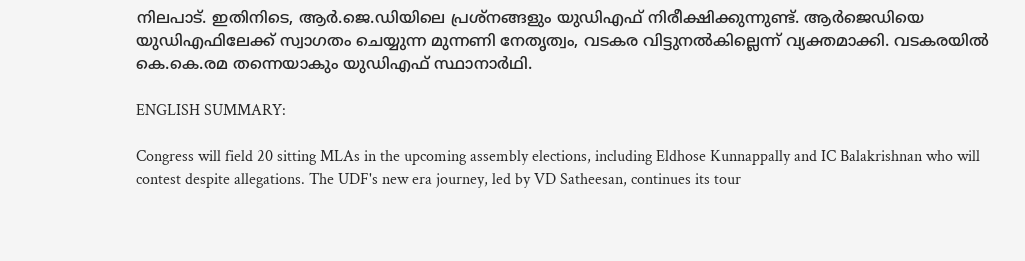നിലപാട്. ഇതിനിടെ, ആര്‍.ജെ.ഡിയിലെ പ്രശ്നങ്ങളും യുഡിഎഫ് നിരീക്ഷിക്കുന്നുണ്ട്. ആര്‍ജെഡിയെ യുഡിഎഫിലേക്ക് സ്വാഗതം ചെയ്യുന്ന മുന്നണി നേതൃത്വം, വടകര വിട്ടുനല്‍കില്ലെന്ന് വ്യക്തമാക്കി. വടകരയില്‍ കെ.കെ.രമ തന്നെയാകും യുഡിഎഫ് സ്ഥാനാര്‍ഥി.

ENGLISH SUMMARY:

Congress will field 20 sitting MLAs in the upcoming assembly elections, including Eldhose Kunnappally and IC Balakrishnan who will contest despite allegations. The UDF's new era journey, led by VD Satheesan, continues its tour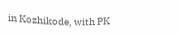in Kozhikode, with PK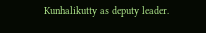Kunhalikutty as deputy leader.